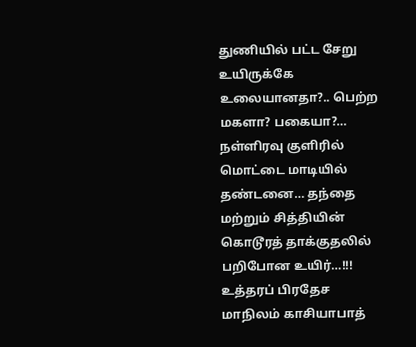துணியில் பட்ட சேறு உயிருக்கே உலையானதா?.. பெற்ற மகளா? பகையா?… நள்ளிரவு குளிரில் மொட்டை மாடியில் தண்டனை… தந்தை மற்றும் சித்தியின் கொடூரத் தாக்குதலில் பறிபோன உயிர்…!!!
உத்தரப் பிரதேச மாநிலம் காசியாபாத்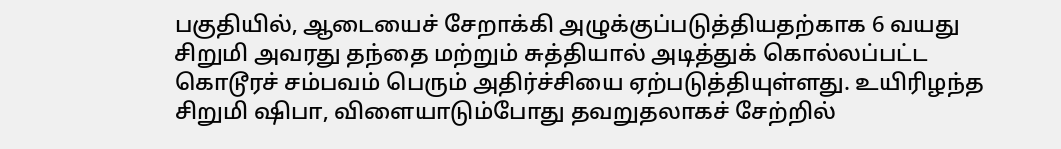பகுதியில், ஆடையைச் சேறாக்கி அழுக்குப்படுத்தியதற்காக 6 வயது சிறுமி அவரது தந்தை மற்றும் சுத்தியால் அடித்துக் கொல்லப்பட்ட கொடூரச் சம்பவம் பெரும் அதிர்ச்சியை ஏற்படுத்தியுள்ளது. உயிரிழந்த சிறுமி ஷிபா, விளையாடும்போது தவறுதலாகச் சேற்றில்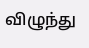விழுந்து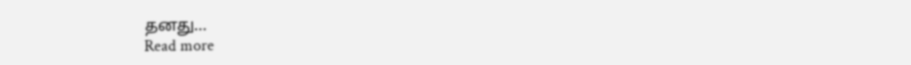தனது…
Read more